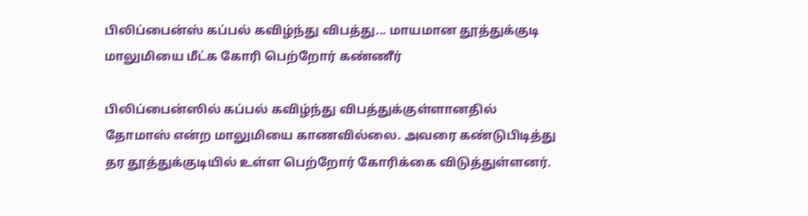பிலிப்பைன்ஸ் கப்பல் கவிழ்ந்து விபத்து... மாயமான தூத்துக்குடி மாலுமியை மீட்க கோரி பெற்றோர் கண்ணீர்

பிலிப்பைன்ஸில் கப்பல் கவிழ்ந்து விபத்துக்குள்ளானதில் தோமாஸ் என்ற மாலுமியை காணவில்லை. அவரை கண்டுபிடித்து தர தூத்துக்குடியில் உள்ள பெற்றோர் கோரிக்கை விடுத்துள்ளனர்.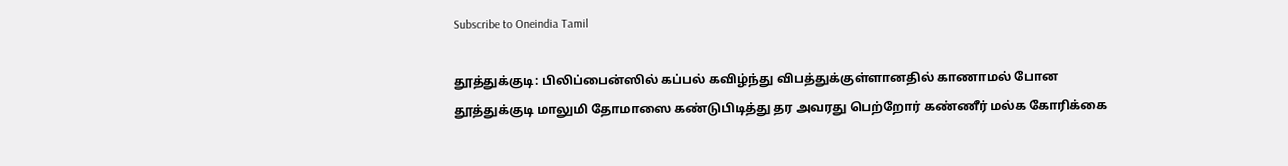Subscribe to Oneindia Tamil

தூத்துக்குடி: பிலிப்பைன்ஸில் கப்பல் கவிழ்ந்து விபத்துக்குள்ளானதில் காணாமல் போன தூத்துக்குடி மாலுமி தோமாஸை கண்டுபிடித்து தர அவரது பெற்றோர் கண்ணீர் மல்க கோரிக்கை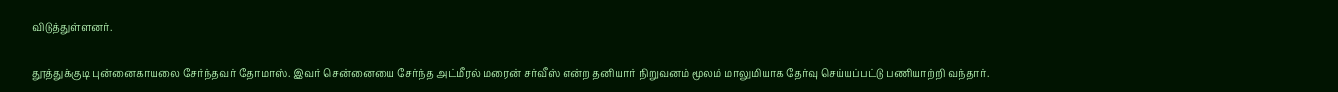விடுத்துள்ளனர்.

தூத்துக்குடி புன்னைகாயலை சேர்ந்தவர் தோமாஸ். இவர் சென்னையை சேர்ந்த அட்மீரல் மரைன் சர்வீஸ் என்ற தனியார் நிறுவனம் மூலம் மாலுமியாக தேர்வு செய்யப்பட்டு பணியாற்றி வந்தார்.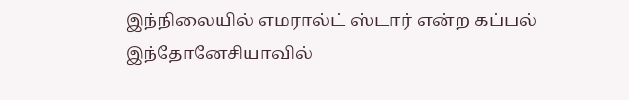இந்நிலையில் எமரால்ட் ஸ்டார் என்ற கப்பல் இந்தோனேசியாவில்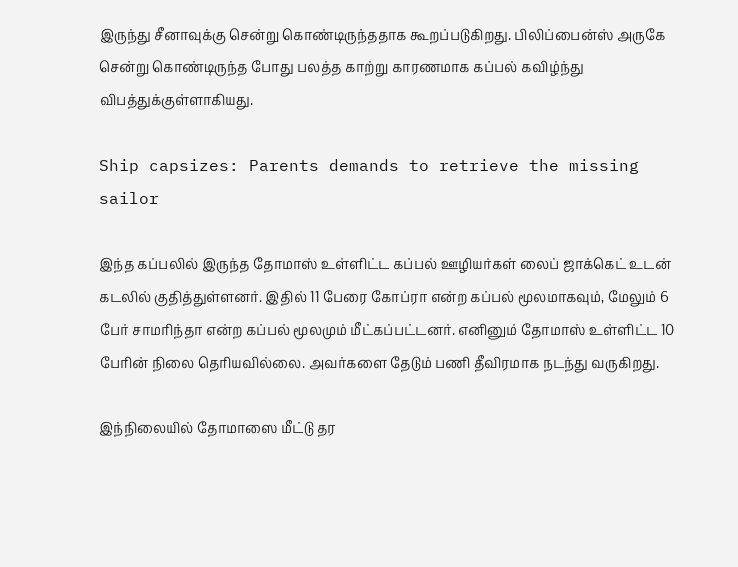இருந்து சீனாவுக்கு சென்று கொண்டிருந்ததாக கூறப்படுகிறது. பிலிப்பைன்ஸ் அருகே சென்று கொண்டிருந்த போது பலத்த காற்று காரணமாக கப்பல் கவிழ்ந்து விபத்துக்குள்ளாகியது.

Ship capsizes: Parents demands to retrieve the missing sailor

இந்த கப்பலில் இருந்த தோமாஸ் உள்ளிட்ட கப்பல் ஊழியர்கள் லைப் ஜாக்கெட் உடன் கடலில் குதித்துள்ளனர். இதில் 11 பேரை கோப்ரா என்ற கப்பல் மூலமாகவும், மேலும் 6 பேர் சாமரிந்தா என்ற கப்பல் மூலமும் மீட்கப்பட்டனர். எனினும் தோமாஸ் உள்ளிட்ட 10 பேரின் நிலை தெரியவில்லை. அவர்களை தேடும் பணி தீவிரமாக நடந்து வருகிறது.

இந்நிலையில் தோமாஸை மீட்டு தர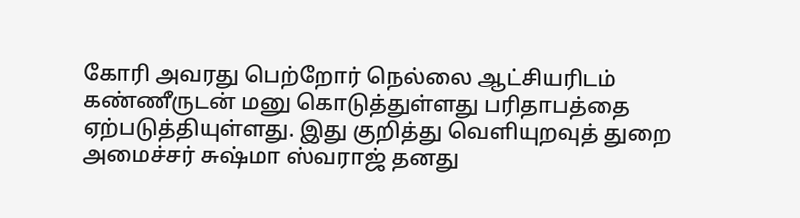கோரி அவரது பெற்றோர் நெல்லை ஆட்சியரிடம் கண்ணீருடன் மனு கொடுத்துள்ளது பரிதாபத்தை ஏற்படுத்தியுள்ளது. இது குறித்து வெளியுறவுத் துறை அமைச்சர் சுஷ்மா ஸ்வராஜ் தனது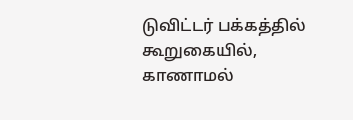டுவிட்டர் பக்கத்தில் கூறுகையில், காணாமல்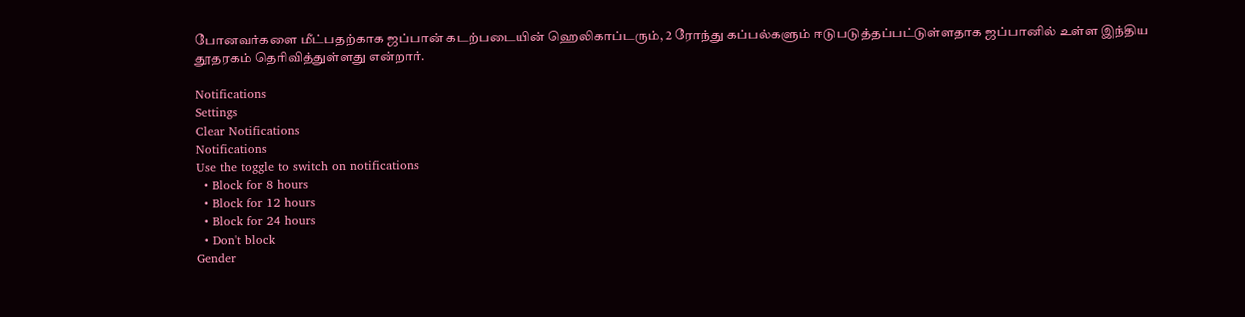போனவர்களை மீட்பதற்காக ஜப்பான் கடற்படையின் ஹெலிகாப்டரும், 2 ரோந்து கப்பல்களும் ஈடுபடுத்தப்பட்டுள்ளதாக ஜப்பானில் உள்ள இந்திய தூதரகம் தெரிவித்துள்ளது என்றார்.

Notifications
Settings
Clear Notifications
Notifications
Use the toggle to switch on notifications
  • Block for 8 hours
  • Block for 12 hours
  • Block for 24 hours
  • Don't block
Gender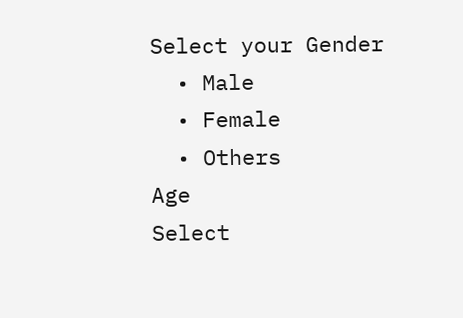Select your Gender
  • Male
  • Female
  • Others
Age
Select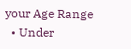your Age Range
  • Under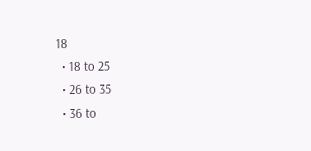18
  • 18 to 25
  • 26 to 35
  • 36 to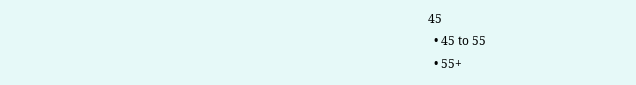45
  • 45 to 55
  • 55+